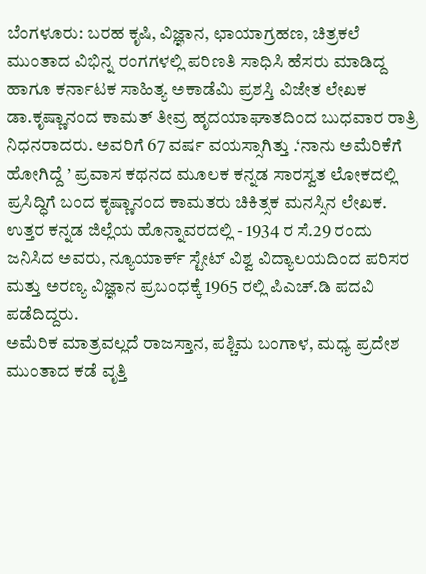ಬೆಂಗಳೂರು: ಬರಹ ಕೃಷಿ, ವಿಜ್ಞಾನ, ಛಾಯಾಗ್ರಹಣ, ಚಿತ್ರಕಲೆ ಮುಂತಾದ ವಿಭಿನ್ನ ರಂಗಗಳಲ್ಲಿ ಪರಿಣತಿ ಸಾಧಿಸಿ ಹೆಸರು ಮಾಡಿದ್ದ ಹಾಗೂ ಕರ್ನಾಟಕ ಸಾಹಿತ್ಯ ಅಕಾಡೆಮಿ ಪ್ರಶಸ್ತಿ ವಿಜೇತ ಲೇಖಕ ಡಾ.ಕೃಷ್ಣಾನಂದ ಕಾಮತ್ ತೀವ್ರ ಹೃದಯಾಘಾತದಿಂದ ಬುಧವಾರ ರಾತ್ರಿ ನಿಧನರಾದರು. ಅವರಿಗೆ 67 ವರ್ಷ ವಯಸ್ಸಾಗಿತ್ತು .‘ನಾನು ಅಮೆರಿಕೆಗೆ ಹೋಗಿದ್ದೆ ’ ಪ್ರವಾಸ ಕಥನದ ಮೂಲಕ ಕನ್ನಡ ಸಾರಸ್ವತ ಲೋಕದಲ್ಲಿ ಪ್ರಸಿದ್ಧಿಗೆ ಬಂದ ಕೃಷ್ಣಾನಂದ ಕಾಮತರು ಚಿಕಿತ್ಸಕ ಮನಸ್ಸಿನ ಲೇಖಕ. ಉತ್ತರ ಕನ್ನಡ ಜಿಲ್ಲೆಯ ಹೊನ್ನಾವರದಲ್ಲಿ - 1934 ರ ಸೆ.29 ರಂದು ಜನಿಸಿದ ಅವರು, ನ್ಯೂಯಾರ್ಕ್ ಸ್ಟೇಟ್ ವಿಶ್ವ ವಿದ್ಯಾಲಯದಿಂದ ಪರಿಸರ ಮತ್ತು ಅರಣ್ಯ ವಿಜ್ಞಾನ ಪ್ರಬಂಧಕ್ಕೆ 1965 ರಲ್ಲಿ ಪಿಎಚ್.ಡಿ ಪದವಿ ಪಡೆದಿದ್ದರು.
ಅಮೆರಿಕ ಮಾತ್ರವಲ್ಲದೆ ರಾಜಸ್ತಾನ, ಪಶ್ಚಿಮ ಬಂಗಾಳ, ಮಧ್ಯ ಪ್ರದೇಶ ಮುಂತಾದ ಕಡೆ ವೃತ್ತಿ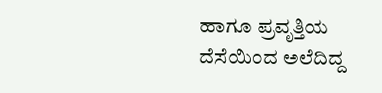ಹಾಗೂ ಪ್ರವೃತ್ತಿಯ ದೆಸೆಯಿಂದ ಅಲೆದಿದ್ದ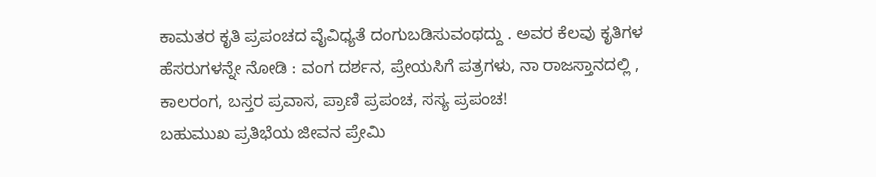ಕಾಮತರ ಕೃತಿ ಪ್ರಪಂಚದ ವೈವಿಧ್ಯತೆ ದಂಗುಬಡಿಸುವಂಥದ್ದು . ಅವರ ಕೆಲವು ಕೃತಿಗಳ ಹೆಸರುಗಳನ್ನೇ ನೋಡಿ : ವಂಗ ದರ್ಶನ, ಪ್ರೇಯಸಿಗೆ ಪತ್ರಗಳು, ನಾ ರಾಜಸ್ತಾನದಲ್ಲಿ , ಕಾಲರಂಗ, ಬಸ್ತರ ಪ್ರವಾಸ, ಪ್ರಾಣಿ ಪ್ರಪಂಚ, ಸಸ್ಯ ಪ್ರಪಂಚ!
ಬಹುಮುಖ ಪ್ರತಿಭೆಯ ಜೀವನ ಪ್ರೇಮಿ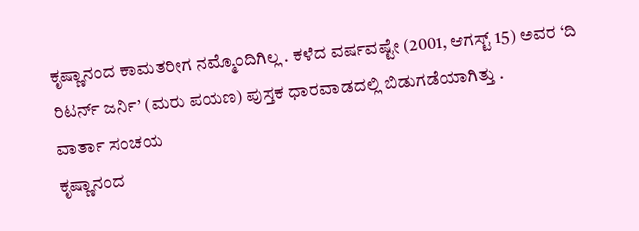ಕೃಷ್ಣಾನಂದ ಕಾಮತರೀಗ ನಮ್ಮೊಂದಿಗಿಲ್ಲ . ಕಳೆದ ವರ್ಷವಷ್ಟೇ (2001, ಆಗಸ್ಟ್ 15) ಅವರ ‘ದಿ ರಿಟರ್ನ್ ಜರ್ನಿ’ (ಮರು ಪಯಣ) ಪುಸ್ತಕ ಧಾರವಾಡದಲ್ಲಿ ಬಿಡುಗಡೆಯಾಗಿತ್ತು .
ವಾರ್ತಾ ಸಂಚಯ
ಕೃಷ್ಣಾನಂದ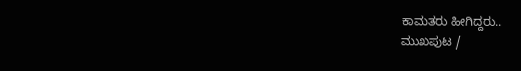ಕಾಮತರು ಹೀಗಿದ್ದರು..
ಮುಖಪುಟ /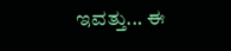ಇವತ್ತು... ಈ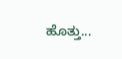ಹೊತ್ತು...